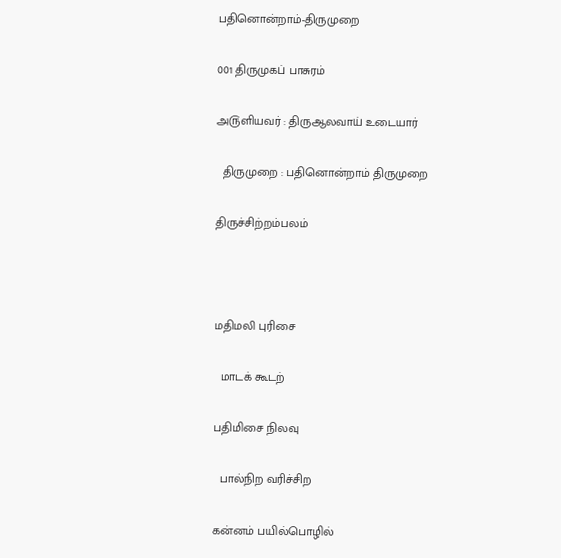பதினொன்றாம்-திருமுறை

001 திருமுகப் பாசுரம்

அ௫ளியவர் : திருஆலவாய் உடையார்

  திருமுறை : பதினொன்றாம் திருமுறை

திருச்சிற்றம்பலம்



மதிமலி புரிசை

  மாடக் கூடற்

பதிமிசை நிலவு

  பால்நிற வரிச்சிற

கன்னம் பயில்பொழில்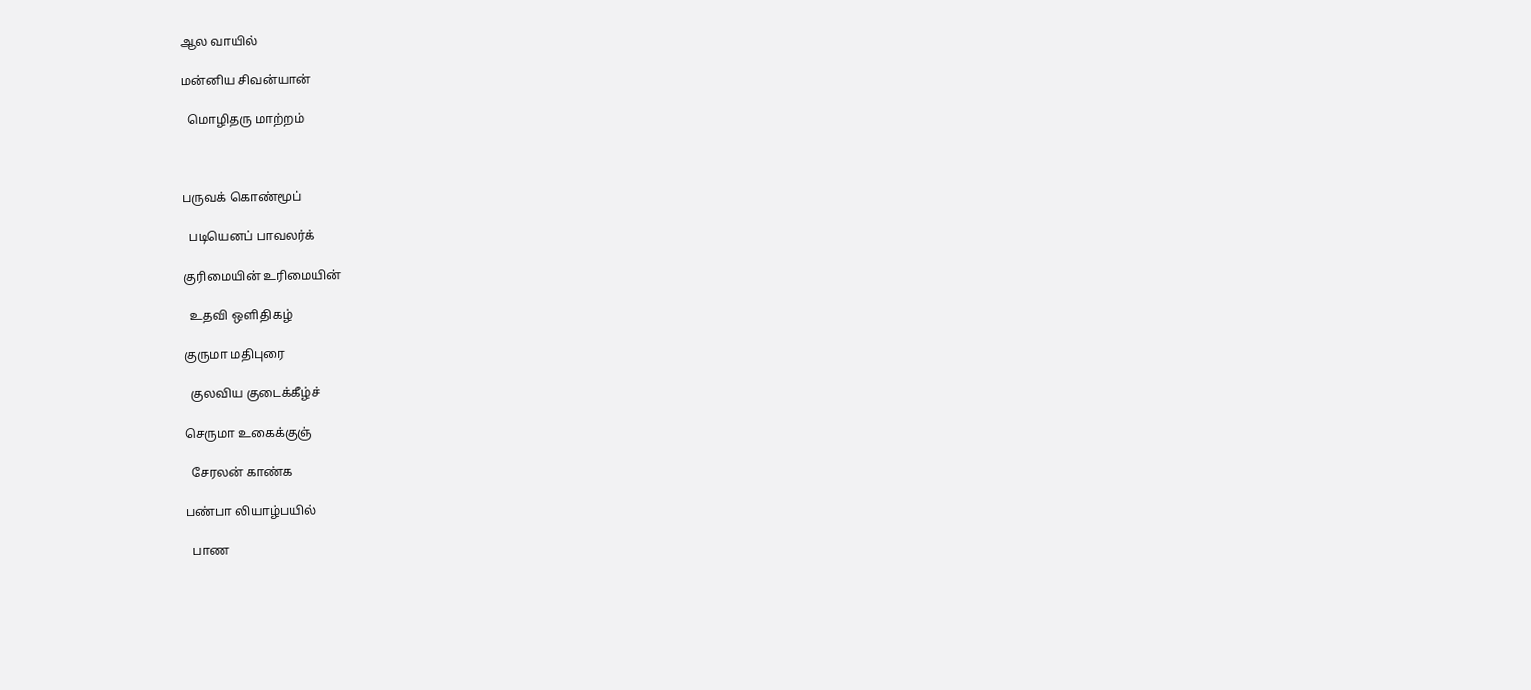ஆல வாயில்

மன்னிய சிவன்யான்

  மொழிதரு மாற்றம்



பருவக் கொண்மூப்

  படியெனப் பாவலர்க்

குரிமையின் உரிமையின்

  உதவி ஒளிதிகழ்

குருமா மதிபுரை

  குலவிய குடைக்கீழ்ச்

செருமா உகைக்குஞ்

  சேரலன் காண்க

பண்பா லியாழ்பயில்

  பாண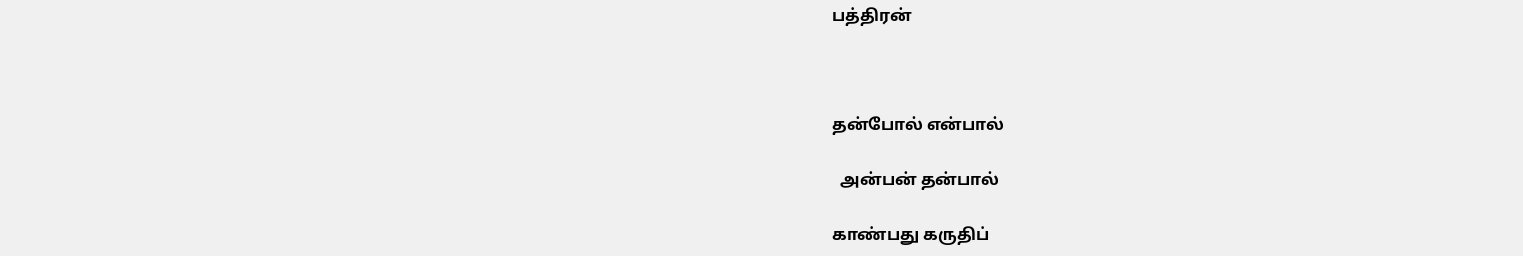பத்திரன்



தன்போல் என்பால்

  அன்பன் தன்பால்

காண்பது கருதிப்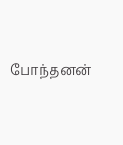போந்தனன்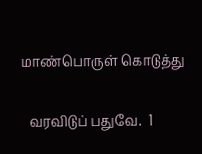மாண்பொருள் கொடுத்து

  வரவிடுப் பதுவே.  1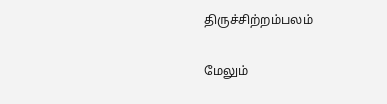திருச்சிற்றம்பலம்

மேலும்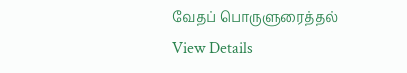வேதப் பொருளுரைத்தல்
View Details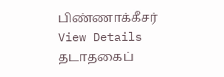பிண்ணாக்கீசர்
View Details
தடாதகைப்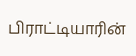பிராட்டியாரின்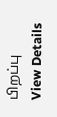பிறப்பு
View Details